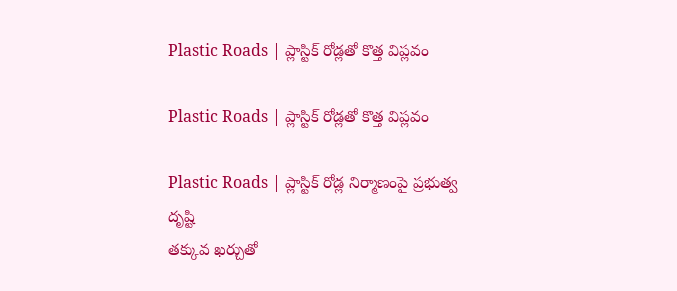Plastic Roads | ప్లాస్టిక్ రోడ్లతో కొత్త విప్లవం

Plastic Roads | ప్లాస్టిక్ రోడ్లతో కొత్త విప్లవం

Plastic Roads | ప్లాస్టిక్ రోడ్ల నిర్మాణంపై ప్రభుత్వ దృష్టి
తక్కువ ఖర్చుతో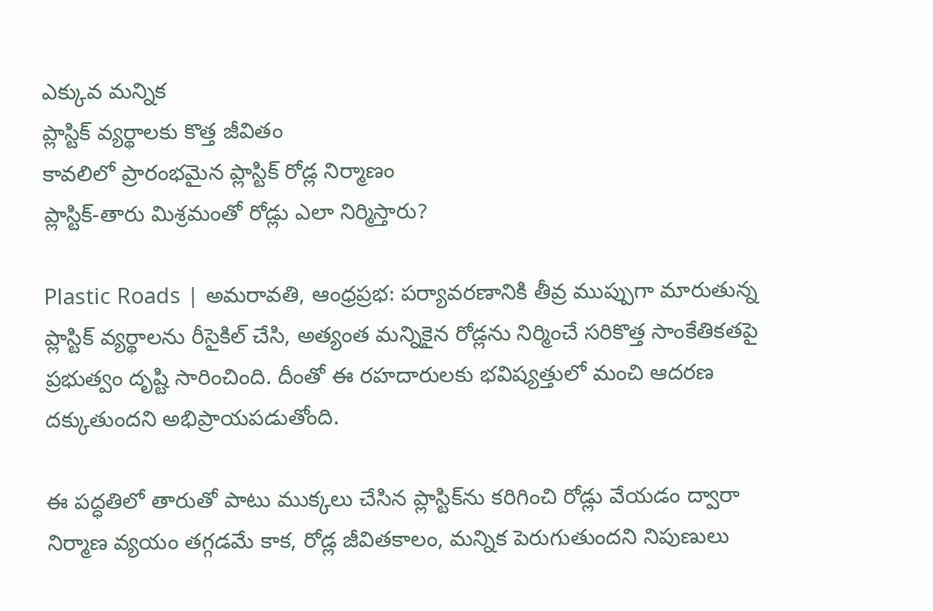ఎక్కువ మన్నిక
ప్లాస్టిక్ వ్యర్థాలకు కొత్త జీవితం
కావలిలో ప్రారంభమైన ప్లాస్టిక్ రోడ్ల నిర్మాణం
ప్లాస్టిక్-తారు మిశ్రమంతో రోడ్లు ఎలా నిర్మిస్తారు?

Plastic Roads | అమరావతి, ఆంధ్రప్రభ: పర్యావరణానికి తీవ్ర ముప్పుగా మారుతున్న ప్లాస్టిక్ వ్యర్థాలను రీసైకిల్ చేసి, అత్యంత మన్నికైన రోడ్లను నిర్మించే సరికొత్త సాంకేతికతపై ప్రభుత్వం దృష్టి సారించింది. దీంతో ఈ రహదారులకు భవిష్యత్తులో మంచి ఆదరణ దక్కుతుందని అభిప్రాయపడుతోంది.

ఈ పద్ధతిలో తారుతో పాటు ముక్కలు చేసిన ప్లాస్టిక్‌ను కరిగించి రోడ్లు వేయడం ద్వారా నిర్మాణ వ్యయం తగ్గడమే కాక, రోడ్ల జీవితకాలం, మన్నిక పెరుగుతుందని నిపుణులు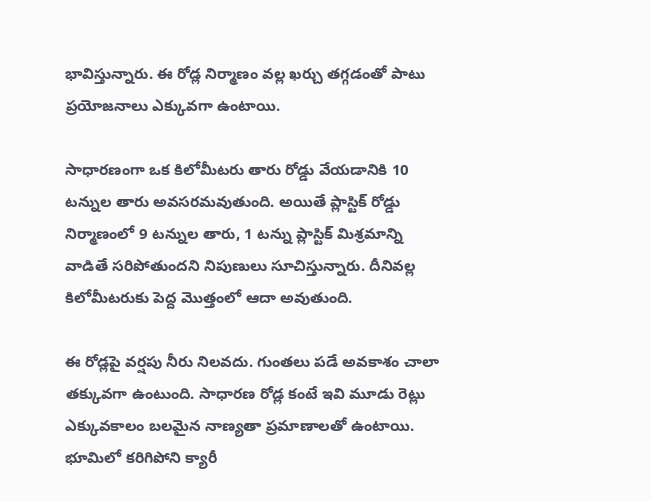భావిస్తున్నారు. ఈ రోడ్ల నిర్మాణం వల్ల ఖర్చు తగ్గడంతో పాటు ప్రయోజనాలు ఎక్కువగా ఉంటాయి.

సాధారణంగా ఒక కిలోమీటరు తారు రోడ్డు వేయడానికి 10 టన్నుల తారు అవసరమవుతుంది. అయితే ప్లాస్టిక్ రోడ్డు నిర్మాణంలో 9 టన్నుల తారు, 1 టన్ను ప్లాస్టిక్ మిశ్రమాన్ని వాడితే సరిపోతుందని నిపుణులు సూచిస్తున్నారు. దీనివల్ల కిలోమీటరుకు పెద్ద మొత్తంలో ఆదా అవుతుంది.

ఈ రోడ్లపై వర్షపు నీరు నిలవదు. గుంతలు పడే అవకాశం చాలా తక్కువగా ఉంటుంది. సాధారణ రోడ్ల కంటే ఇవి మూడు రెట్లు ఎక్కువకాలం బలమైన నాణ్యతా ప్రమాణాలతో ఉంటాయి. భూమిలో కరిగిపోని క్యారీ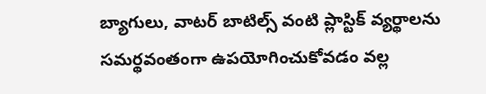బ్యాగులు, వాటర్ బాటిల్స్ వంటి ప్లాస్టిక్ వ్యర్థాలను సమర్థవంతంగా ఉపయోగించుకోవడం వల్ల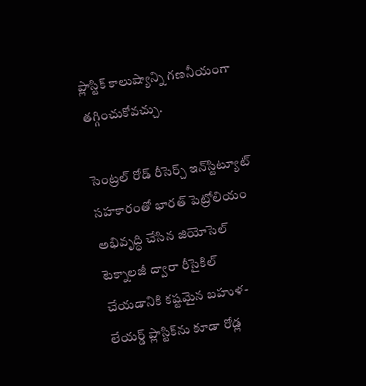ప్లాస్టిక్ కాలుష్యాన్ని గణనీయంగా తగ్గించుకోవచ్చు.

సెంట్రల్ రోడ్ రీసెర్చ్ ఇన్‌స్టిట్యూట్ సహకారంతో భారత్ పెట్రోలియం అభివృద్ధి చేసిన జియోసెల్ టెక్నాలజీ ద్వారా రీసైకిల్ చేయడానికి కష్టమైన బహుళ-లేయర్డ్ ప్లాస్టిక్‌ను కూడా రోడ్ల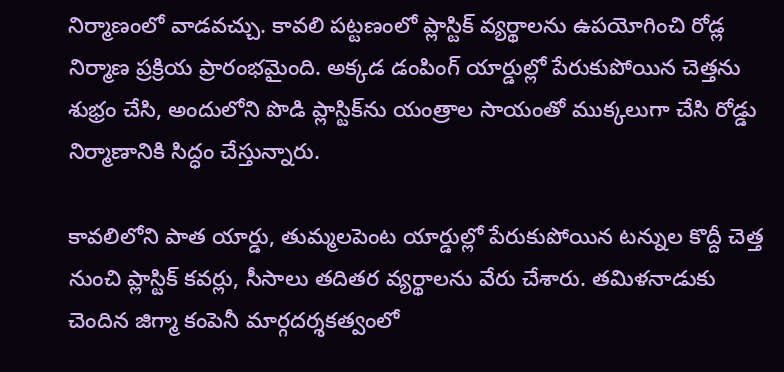నిర్మాణంలో వాడవచ్చు. కావలి పట్టణంలో ప్లాస్టిక్ వ్యర్థాలను ఉపయోగించి రోడ్ల నిర్మాణ ప్రక్రియ ప్రారంభమైంది. అక్కడ డంపింగ్ యార్డుల్లో పేరుకుపోయిన చెత్తను శుభ్రం చేసి, అందులోని పొడి ప్లాస్టిక్‌ను యంత్రాల సాయంతో ముక్కలుగా చేసి రోడ్డు నిర్మాణానికి సిద్ధం చేస్తున్నారు.

కావలిలోని పాత యార్డు, తుమ్మలపెంట యార్డుల్లో పేరుకుపోయిన టన్నుల కొద్దీ చెత్త నుంచి ప్లాస్టిక్ కవర్లు, సీసాలు తదితర వ్యర్థాలను వేరు చేశారు. తమిళనాడుకు చెందిన జిగ్మా కంపెనీ మార్గదర్శకత్వంలో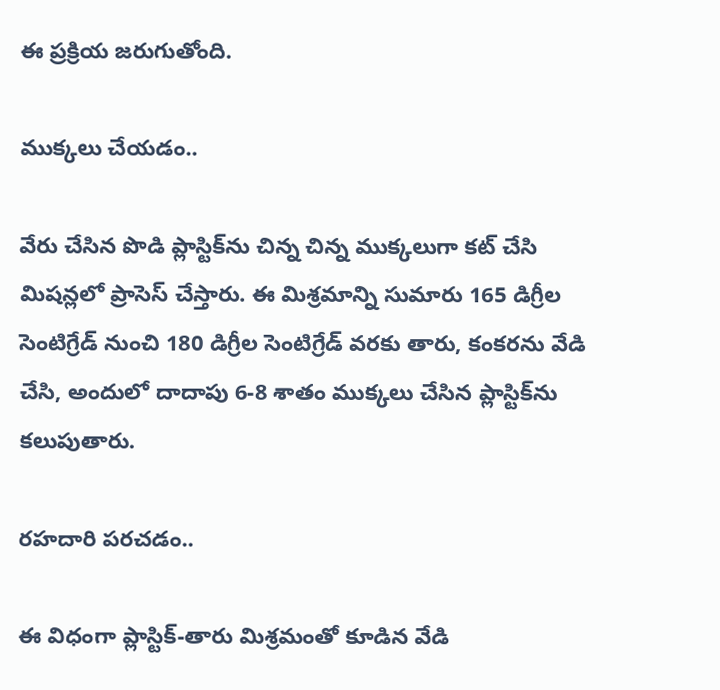ఈ ప్రక్రియ జరుగుతోంది.

ముక్కలు చేయడం..

వేరు చేసిన పొడి ప్లాస్టిక్‌ను చిన్న చిన్న ముక్కలుగా కట్ చేసి మిషన్లలో ప్రాసెస్ చేస్తారు. ఈ మిశ్రమాన్ని సుమారు 165 డిగ్రీల సెంటిగ్రేడ్ నుంచి 180 డిగ్రీల సెంటిగ్రేడ్ వరకు తారు, కంకరను వేడి చేసి, అందులో దాదాపు 6-8 శాతం ముక్కలు చేసిన ప్లాస్టిక్‌ను కలుపుతారు.

రహదారి పరచడం..

ఈ విధంగా ప్లాస్టిక్-తారు మిశ్రమంతో కూడిన వేడి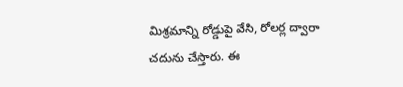మిశ్రమాన్ని రోడ్డుపై వేసి, రోలర్ల ద్వారా చదును చేస్తారు. ఈ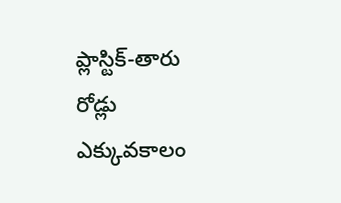ప్లాస్టిక్-తారు రోడ్లు ఎక్కువకాలం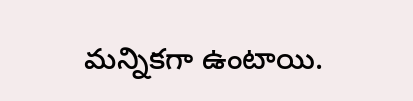మన్నికగా ఉంటాయి.